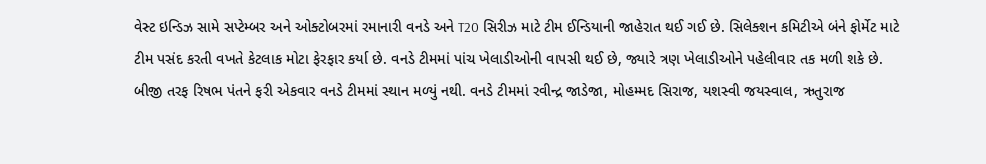વેસ્ટ ઇન્ડિઝ સામે સપ્ટેમ્બર અને ઓક્ટોબરમાં રમાનારી વનડે અને T20 સિરીઝ માટે ટીમ ઈન્ડિયાની જાહેરાત થઈ ગઈ છે. સિલેક્શન કમિટીએ બંને ફોર્મેટ માટે ટીમ પસંદ કરતી વખતે કેટલાક મોટા ફેરફાર કર્યા છે. વનડે ટીમમાં પાંચ ખેલાડીઓની વાપસી થઈ છે, જ્યારે ત્રણ ખેલાડીઓને પહેલીવાર તક મળી શકે છે. બીજી તરફ રિષભ પંતને ફરી એકવાર વનડે ટીમમાં સ્થાન મળ્યું નથી. વનડે ટીમમાં રવીન્દ્ર જાડેજા, મોહમ્મદ સિરાજ, યશસ્વી જયસ્વાલ, ઋતુરાજ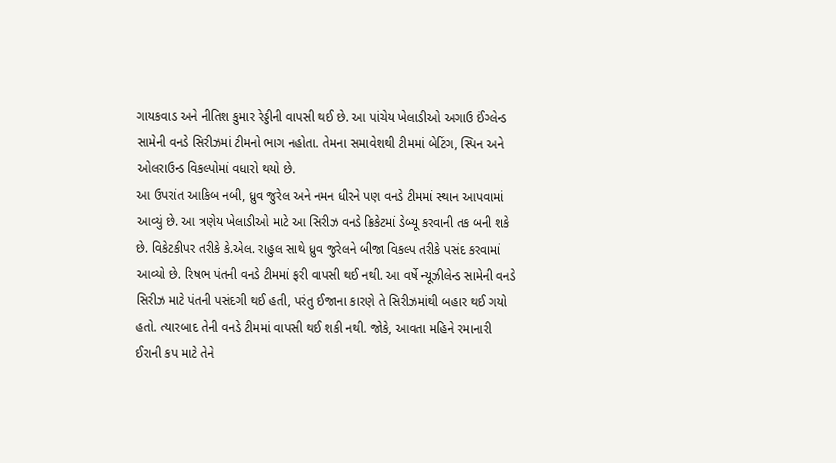ગાયકવાડ અને નીતિશ કુમાર રેડ્ડીની વાપસી થઈ છે. આ પાંચેય ખેલાડીઓ અગાઉ ઈંગ્લેન્ડ સામેની વનડે સિરીઝમાં ટીમનો ભાગ નહોતા. તેમના સમાવેશથી ટીમમાં બેટિંગ, સ્પિન અને ઓલરાઉન્ડ વિકલ્પોમાં વધારો થયો છે.
આ ઉપરાંત આકિબ નબી, ધ્રુવ જુરેલ અને નમન ધીરને પણ વનડે ટીમમાં સ્થાન આપવામાં આવ્યું છે. આ ત્રણેય ખેલાડીઓ માટે આ સિરીઝ વનડે ક્રિકેટમાં ડેબ્યૂ કરવાની તક બની શકે છે. વિકેટકીપર તરીકે કે.એલ. રાહુલ સાથે ધ્રુવ જુરેલને બીજા વિકલ્પ તરીકે પસંદ કરવામાં આવ્યો છે. રિષભ પંતની વનડે ટીમમાં ફરી વાપસી થઈ નથી. આ વર્ષે ન્યૂઝીલેન્ડ સામેની વનડે સિરીઝ માટે પંતની પસંદગી થઈ હતી, પરંતુ ઈજાના કારણે તે સિરીઝમાંથી બહાર થઈ ગયો હતો. ત્યારબાદ તેની વનડે ટીમમાં વાપસી થઈ શકી નથી. જોકે, આવતા મહિને રમાનારી ઈરાની કપ માટે તેને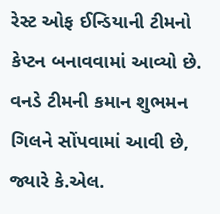રેસ્ટ ઓફ ઈન્ડિયાની ટીમનો કેપ્ટન બનાવવામાં આવ્યો છે.
વનડે ટીમની કમાન શુભમન ગિલને સોંપવામાં આવી છે, જ્યારે કે.એલ.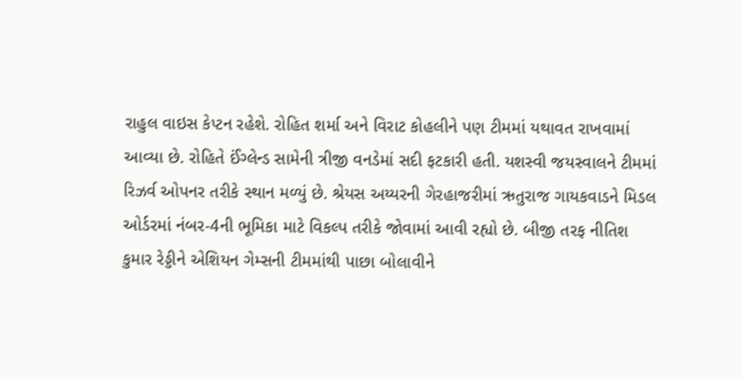રાહુલ વાઇસ કેપ્ટન રહેશે. રોહિત શર્મા અને વિરાટ કોહલીને પણ ટીમમાં યથાવત રાખવામાં આવ્યા છે. રોહિતે ઈંગ્લેન્ડ સામેની ત્રીજી વનડેમાં સદી ફટકારી હતી. યશસ્વી જયસ્વાલને ટીમમાં રિઝર્વ ઓપનર તરીકે સ્થાન મળ્યું છે. શ્રેયસ અય્યરની ગેરહાજરીમાં ઋતુરાજ ગાયકવાડને મિડલ ઓર્ડરમાં નંબર-4ની ભૂમિકા માટે વિકલ્પ તરીકે જોવામાં આવી રહ્યો છે. બીજી તરફ નીતિશ કુમાર રેડ્ડીને એશિયન ગેમ્સની ટીમમાંથી પાછા બોલાવીને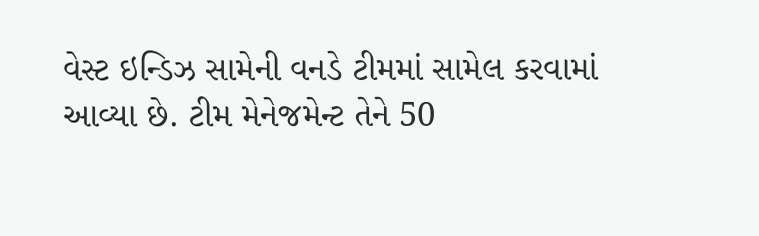વેસ્ટ ઇન્ડિઝ સામેની વનડે ટીમમાં સામેલ કરવામાં આવ્યા છે. ટીમ મેનેજમેન્ટ તેને 50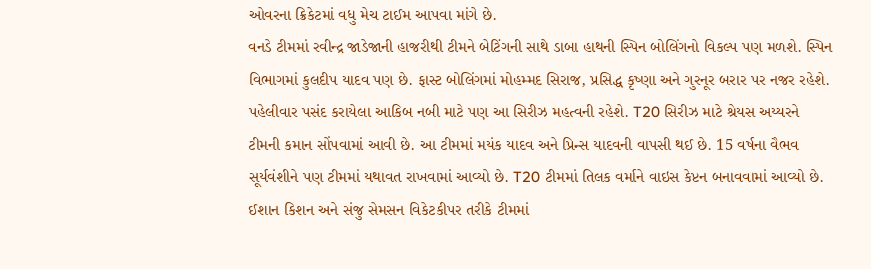ઓવરના ક્રિકેટમાં વધુ મેચ ટાઈમ આપવા માંગે છે.
વનડે ટીમમાં રવીન્દ્ર જાડેજાની હાજરીથી ટીમને બેટિંગની સાથે ડાબા હાથની સ્પિન બોલિંગનો વિકલ્પ પણ મળશે. સ્પિન વિભાગમાં કુલદીપ યાદવ પણ છે. ફાસ્ટ બોલિંગમાં મોહમ્મદ સિરાજ, પ્રસિદ્ધ કૃષ્ણા અને ગુરનૂર બરાર પર નજર રહેશે. પહેલીવાર પસંદ કરાયેલા આકિબ નબી માટે પણ આ સિરીઝ મહત્વની રહેશે. T20 સિરીઝ માટે શ્રેયસ અય્યરને ટીમની કમાન સોંપવામાં આવી છે. આ ટીમમાં મયંક યાદવ અને પ્રિન્સ યાદવની વાપસી થઈ છે. 15 વર્ષના વૈભવ સૂર્યવંશીને પણ ટીમમાં યથાવત રાખવામાં આવ્યો છે. T20 ટીમમાં તિલક વર્માને વાઇસ કેપ્ટન બનાવવામાં આવ્યો છે. ઈશાન કિશન અને સંજુ સેમસન વિકેટકીપર તરીકે ટીમમાં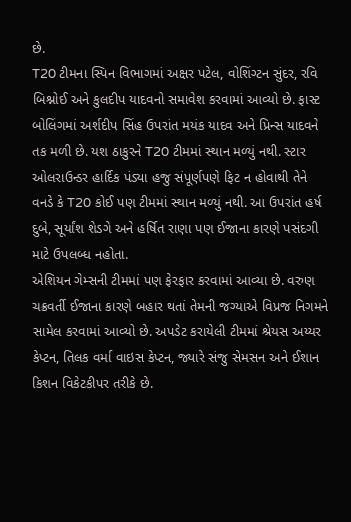છે.
T20 ટીમના સ્પિન વિભાગમાં અક્ષર પટેલ, વોશિંગ્ટન સુંદર, રવિ બિશ્નોઈ અને કુલદીપ યાદવનો સમાવેશ કરવામાં આવ્યો છે. ફાસ્ટ બોલિંગમાં અર્શદીપ સિંહ ઉપરાંત મયંક યાદવ અને પ્રિન્સ યાદવને તક મળી છે. યશ ઠાકુરને T20 ટીમમાં સ્થાન મળ્યું નથી. સ્ટાર ઓલરાઉન્ડર હાર્દિક પંડ્યા હજુ સંપૂર્ણપણે ફિટ ન હોવાથી તેને વનડે કે T20 કોઈ પણ ટીમમાં સ્થાન મળ્યું નથી. આ ઉપરાંત હર્ષ દુબે, સૂર્યાંશ શેડગે અને હર્ષિત રાણા પણ ઈજાના કારણે પસંદગી માટે ઉપલબ્ધ નહોતા.
એશિયન ગેમ્સની ટીમમાં પણ ફેરફાર કરવામાં આવ્યા છે. વરુણ ચક્રવર્તી ઈજાના કારણે બહાર થતાં તેમની જગ્યાએ વિપ્રજ નિગમને સામેલ કરવામાં આવ્યો છે. અપડેટ કરાયેલી ટીમમાં શ્રેયસ અય્યર કેપ્ટન, તિલક વર્મા વાઇસ કેપ્ટન, જ્યારે સંજુ સેમસન અને ઈશાન કિશન વિકેટકીપર તરીકે છે.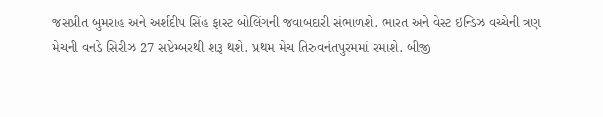જસપ્રીત બુમરાહ અને અર્શદીપ સિંહ ફાસ્ટ બોલિંગની જવાબદારી સંભાળશે. ભારત અને વેસ્ટ ઇન્ડિઝ વચ્ચેની ત્રણ મેચની વનડે સિરીઝ 27 સપ્ટેમ્બરથી શરૂ થશે. પ્રથમ મેચ તિરુવનંતપુરમમાં રમાશે. બીજી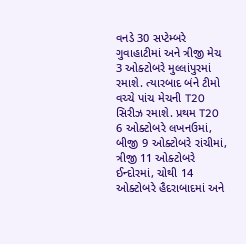વનડે 30 સપ્ટેમ્બરે ગુવાહાટીમાં અને ત્રીજી મેચ 3 ઓક્ટોબરે મુલ્લાંપુરમાં રમાશે. ત્યારબાદ બંને ટીમો વચ્ચે પાંચ મેચની T20 સિરીઝ રમાશે. પ્રથમ T20 6 ઓક્ટોબરે લખનઉમાં, બીજી 9 ઓક્ટોબરે રાંચીમાં, ત્રીજી 11 ઓક્ટોબરે ઈન્દોરમાં, ચોથી 14 ઓક્ટોબરે હૈદરાબાદમાં અને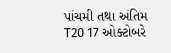પાંચમી તથા અંતિમ T20 17 ઓક્ટોબરે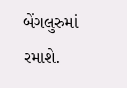બેંગલુરુમાં રમાશે.